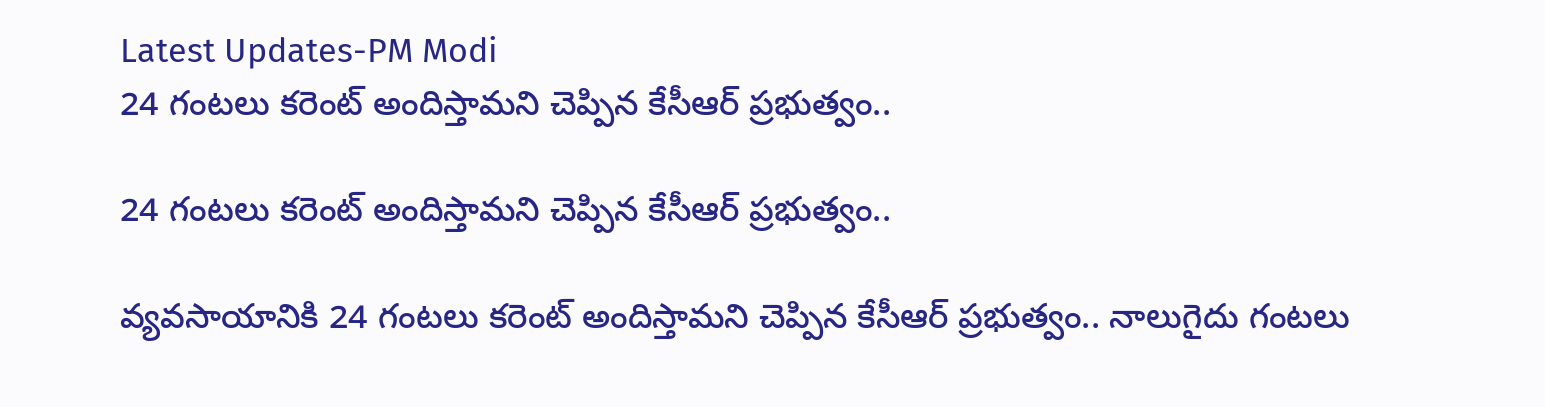Latest Updates-PM Modi
24 గంటలు కరెంట్ అందిస్తామని చెప్పిన కేసీఆర్ ప్రభుత్వం..

24 గంటలు కరెంట్ అందిస్తామని చెప్పిన కేసీఆర్ ప్రభుత్వం..

వ్యవసాయానికి 24 గంటలు కరెంట్ అందిస్తామని చెప్పిన కేసీఆర్ ప్రభుత్వం.. నాలుగైదు గంటలు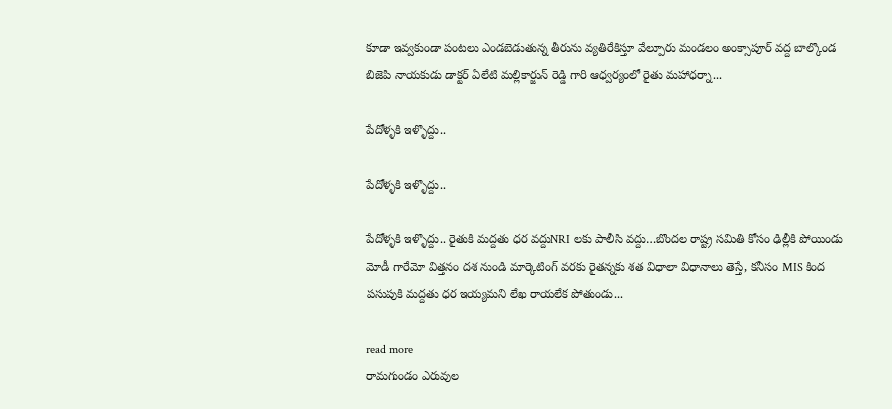కూడా ఇవ్వకుండా పంటలు ఎండబెడుతున్న తీరును వ్యతిరేకిస్తూ వేల్పూరు మండలం అంక్సాపూర్ వద్ద బాల్కొండ బిజెపి నాయకుడు డాక్టర్ ఏలేటి మల్లికార్జున్ రెడ్డి గారి ఆధ్వర్యంలో రైతు మహాధర్నా...

పేదోళ్ళకి ఇళ్ళొద్దు..

పేదోళ్ళకి ఇళ్ళొద్దు..

పేదోళ్ళకి ఇళ్ళొద్దు.. రైతుకి మద్దతు ధర వద్దుNRI లకు పాలీసి వద్దు…బొందల రాష్ట్ర సమితి కోసం ఢిల్లీకి పోయిండు మోడీ గారేమో విత్తనం దశ నుండి మార్కెటింగ్ వరకు రైతన్నకు శత విధాలా విధానాలు తెస్తే, కనీసం MIS కింద పసుపుకి మద్దతు ధర ఇయ్యమని లేఖ రాయలేక పోతుండు...

read more
రామగుండం ఎరువుల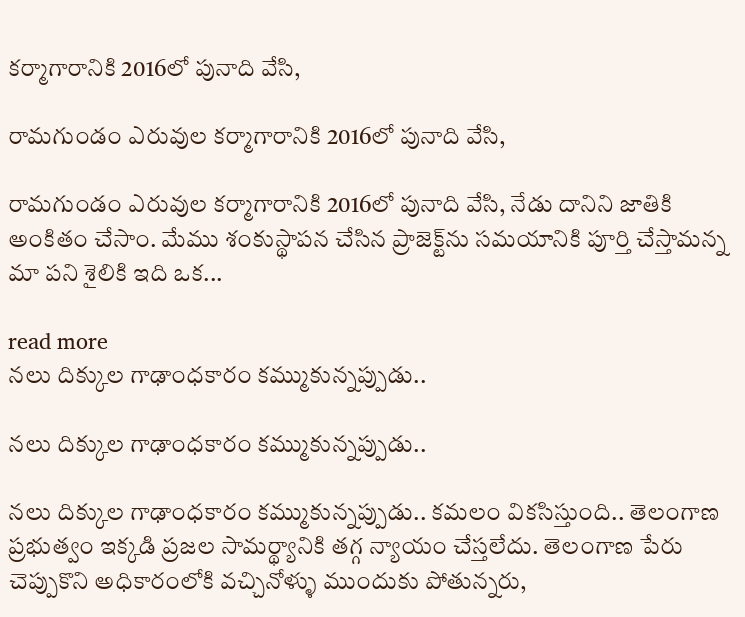కర్మాగారానికి 2016లో పునాది వేసి,

రామగుండం ఎరువుల కర్మాగారానికి 2016లో పునాది వేసి,

రామగుండం ఎరువుల కర్మాగారానికి 2016లో పునాది వేసి, నేడు దానిని జాతికి అంకితం చేసాం. మేము శంకుస్థాపన చేసిన ప్రాజెక్ట్‌ను సమయానికి పూర్తి చేస్తామన్న మా పని శైలికి ఇది ఒక...

read more
నలు దిక్కుల గాఢాంధకారం కమ్ముకున్నప్పుడు..

నలు దిక్కుల గాఢాంధకారం కమ్ముకున్నప్పుడు..

నలు దిక్కుల గాఢాంధకారం కమ్ముకున్నప్పుడు.. కమలం వికసిస్తుంది.. తెలంగాణ ప్రభుత్వం ఇక్కడి ప్రజల సామర్థ్యానికి తగ్గ న్యాయం చేస్తలేదు. తెలంగాణ పేరు చెప్పుకొని అధికారంలోకి వచ్చినోళ్ళు ముందుకు పోతున్నరు,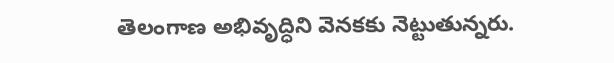తెలంగాణ అభివృద్ధిని వెనకకు నెట్టుతున్నరు.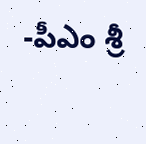-పీఎం శ్రీ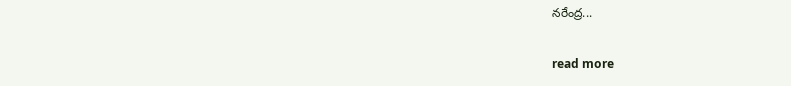నరేంద్ర...

read more